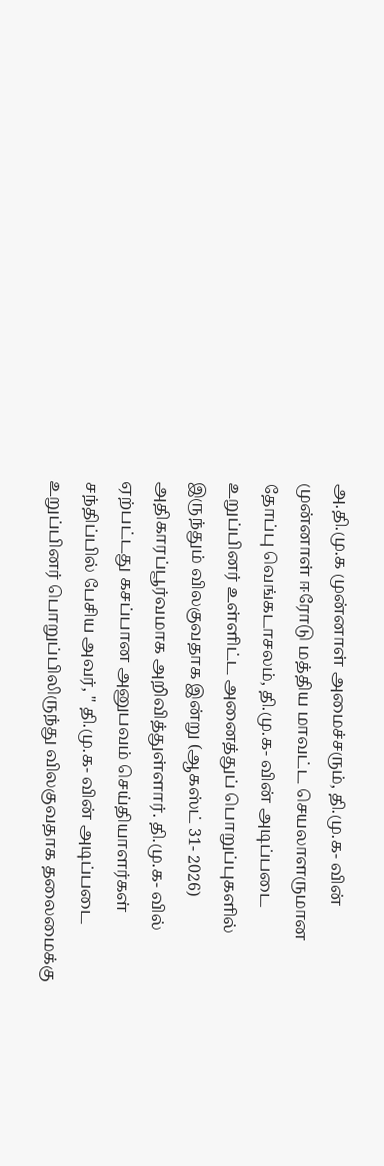அ.தி.மு.க முன்னாள் அமைச்சரும், தி.மு.க- வின் முன்னாள் ஈரோடு மத்திய மாவட்ட செயலாளருமான தோப்பு வெங்கடாசலம், தி.மு.க- வின் அடிப்படை உறுப்பினர் உள்ளிட்ட அனைத்துப் பொறுப்புகளில் இருந்தும் விலகுவதாக இன்று (ஆகஸ்ட் 31- 2026) அதிகாரப்பூர்வமாக அறிவித்துள்ளார். தி.மு.க- வில் ஏற்பட்டது கசப்பான அனுபவம் செய்தியாளர்கள் சந்திப்பில் பேசிய அவர், " தி.மு.க- வின் அடிப்படை உறுப்பினர் பொறுப்பிலிருந்து விலகுவதாக தலைமைக்கு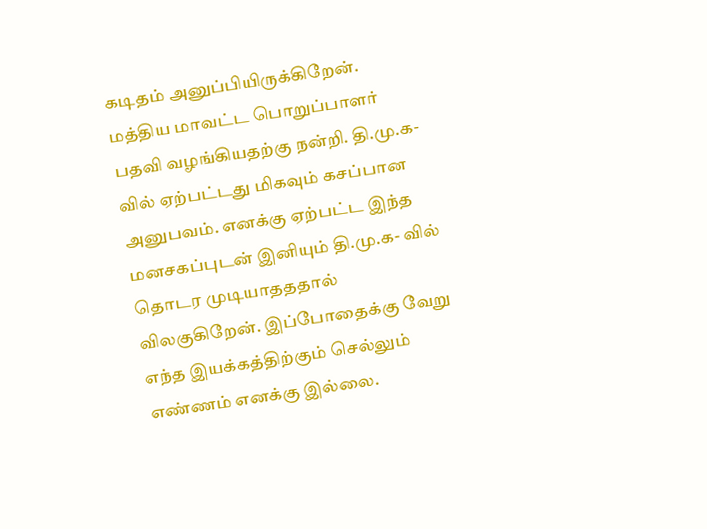கடிதம் அனுப்பியிருக்கிறேன். மத்திய மாவட்ட பொறுப்பாளர் பதவி வழங்கியதற்கு நன்றி. தி.மு.க- வில் ஏற்பட்டது மிகவும் கசப்பான அனுபவம். எனக்கு ஏற்பட்ட இந்த மனசகப்புடன் இனியும் தி.மு.க- வில் தொடர முடியாதததால் விலகுகிறேன். இப்போதைக்கு வேறு எந்த இயக்கத்திற்கும் செல்லும் எண்ணம் எனக்கு இல்லை.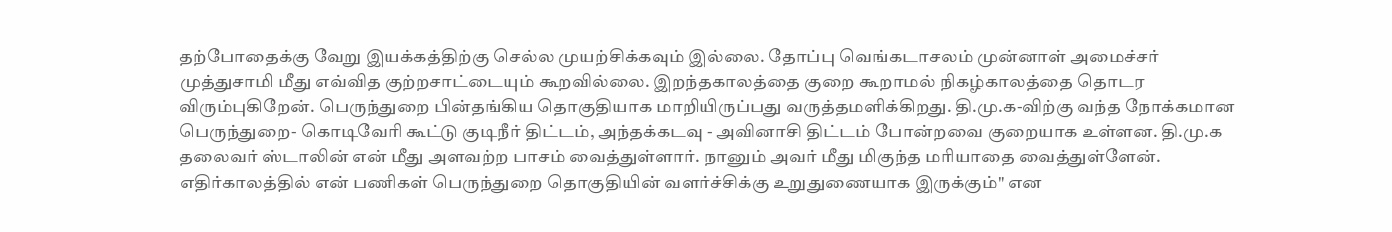தற்போதைக்கு வேறு இயக்கத்திற்கு செல்ல முயற்சிக்கவும் இல்லை. தோப்பு வெங்கடாசலம் முன்னாள் அமைச்சர் முத்துசாமி மீது எவ்வித குற்றசாட்டையும் கூறவில்லை. இறந்தகாலத்தை குறை கூறாமல் நிகழ்காலத்தை தொடர விரும்புகிறேன். பெருந்துறை பின்தங்கிய தொகுதியாக மாறியிருப்பது வருத்தமளிக்கிறது. தி.மு.க-விற்கு வந்த நோக்கமான பெருந்துறை- கொடிவேரி கூட்டு குடிநீர் திட்டம், அந்தக்கடவு - அவினாசி திட்டம் போன்றவை குறையாக உள்ளன. தி.மு.க தலைவர் ஸ்டாலின் என் மீது அளவற்ற பாசம் வைத்துள்ளார். நானும் அவர் மீது மிகுந்த மரியாதை வைத்துள்ளேன். எதிர்காலத்தில் என் பணிகள் பெருந்துறை தொகுதியின் வளர்ச்சிக்கு உறுதுணையாக இருக்கும்" என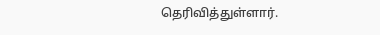தெரிவித்துள்ளார்.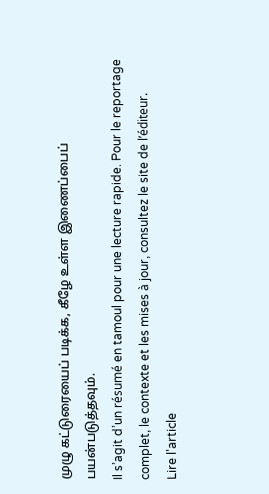முழு கட்டுரையைப் படிக்க, கீழே உள்ள இணைப்பைப் பயன்படுத்தவும்.
Il s’agit d’un résumé en tamoul pour une lecture rapide. Pour le reportage complet, le contexte et les mises à jour, consultez le site de l’éditeur.
Lire l'article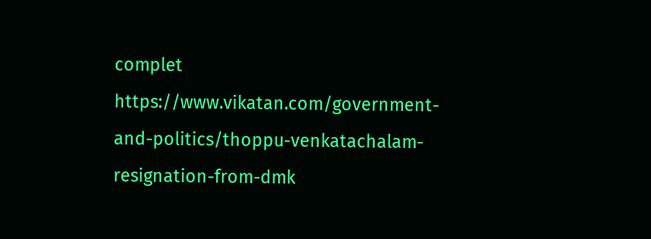complet
https://www.vikatan.com/government-and-politics/thoppu-venkatachalam-resignation-from-dmk